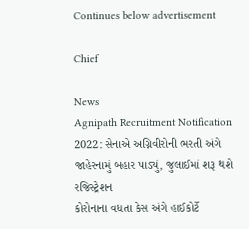Continues below advertisement

Chief

News
Agnipath Recruitment Notification 2022: સેનાએ અગ્નિવીરોની ભરતી અંગે જાહેરનામું બહાર પાડ્યું, જુલાઈમાં શરૂ થશે રજિસ્ટ્રેશન
કોરોનાના વધતા કેસ અંગે હાઈકોર્ટે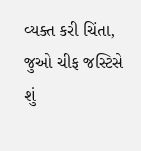વ્યક્ત કરી ચિંતા, જુઓ ચીફ જસ્ટિસે શું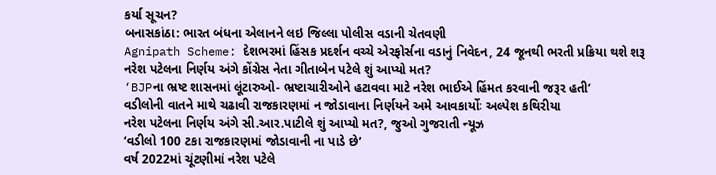કર્યા સૂચન?
બનાસકાંઠા: ભારત બંધના એલાનને લઇ જિલ્લા પોલીસ વડાની ચેતવણી
Agnipath Scheme: દેશભરમાં હિંસક પ્રદર્શન વચ્ચે એરફોર્સના વડાનું નિવેદન, 24 જૂનથી ભરતી પ્રક્રિયા થશે શરૂ
નરેશ પટેલના નિર્ણય અંગે કોંગ્રેસ નેતા ગીતાબેન પટેલે શું આપ્યો મત?
‘BJPના ભ્રષ્ટ શાસનમાં લૂંટારુઓ- ભ્રષ્ટાચારીઓને હટાવવા માટે નરેશ ભાઈએ હિંમત કરવાની જરૂર હતી’
વડીલોની વાતને માથે ચઢાવી રાજકારણમાં ન જોડાવાના નિર્ણયને અમે આવકાર્યોઃ અલ્પેશ કથિરીયા
નરેશ પટેલના નિર્ણય અંગે સી.આર.પાટીલે શું આપ્યો મત?, જુઓ ગુજરાતી ન્યૂઝ
‘વડીલો 100 ટકા રાજકારણમાં જોડાવાની ના પાડે છે’
વર્ષ 2022માં ચૂંટણીમાં નરેશ પટેલે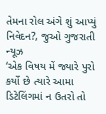તેમના રોલ અંગે શું આપ્યું નિવેદન?, જુઓ ગુજરાતી ન્યૂઝ
‘એક વિષય મેં જ્યારે પુરો કર્યો છે ત્યારે આમા ડિટેલિંગમાં ન ઉતરો તો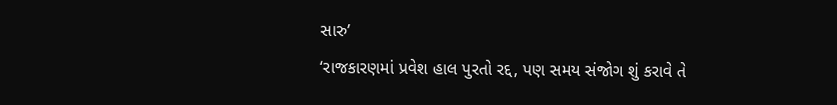સારુ’
‘રાજકારણમાં પ્રવેશ હાલ પુરતો રદ્દ, પણ સમય સંજોગ શું કરાવે તે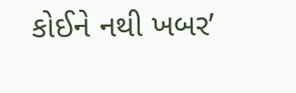કોઈને નથી ખબર’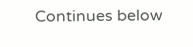Continues below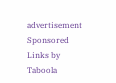advertisement
Sponsored Links by Taboola